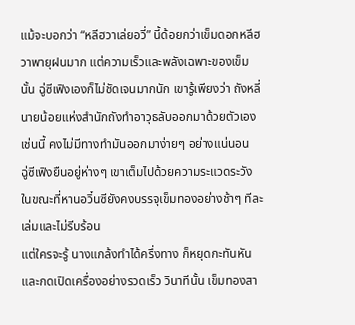แม้จะบอกว่า “หลีฮวาเล่ยอวี่” นี้ด้อยกว่าเข็มดอกหลีฮวาพายุฝนมาก แต่ความเร็วและพลังเฉพาะของเข็มนั้น ฉู่ซีเฟิงเองก็ไม่ชัดเจนมากนัก เขารู้เพียงว่า ถังหลี่นายน้อยแห่งสำนักถังทำอาวุธลับออกมาด้วยตัวเองเช่นนี้ คงไม่มีทางทำมันออกมาง่ายๆ อย่างแน่นอน
ฉู่ซีเฟิงยืนอยู่ห่างๆ เขาเต็มไปด้วยความระแวดระวัง ในขณะที่หานอวิ๋นซียังคงบรรจุเข็มทองอย่างช้าๆ ทีละเล่มและไม่รีบร้อน
แต่ใครจะรู้ นางแกล้งทำได้ครึ่งทาง ก็หยุดกะทันหันและกดเปิดเครื่องอย่างรวดเร็ว วินาทีนั้น เข็มทองสา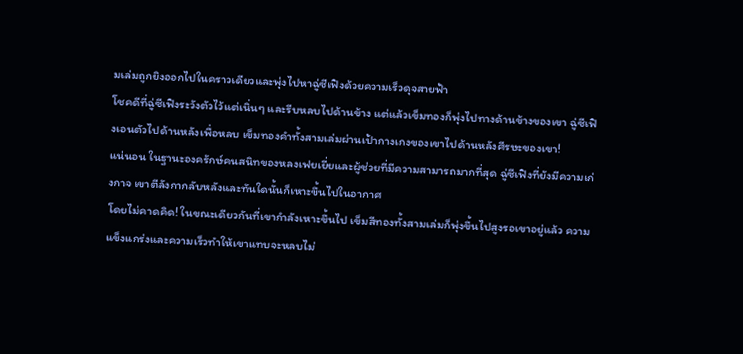มเล่มถูกยิงออกไปในคราวเดียวและพุ่งไปหาฉู่ซีเฟิงด้วยความเร็วดุจสายฟ้า
โชคดีที่ฉู่ซีเฟิงระวังตัวไว้แต่เนิ่นๆ และรีบหลบไปด้านข้าง แต่แล้วเข็มทองก็พุ่งไปทางด้านข้างของเขา ฉู่ซีเฟิงเอนตัวไปด้านหลังเพื่อหลบ เข็มทองคำทั้งสามเล่มผ่านเป้ากางเกงของเขาไปด้านหลังศีรษะของเขา!
แน่นอน ในฐานะองครักษ์คนสนิทของหลงเฟยเยี่ยและผู้ช่วยที่มีความสามารถมากที่สุด ฉู่ซีเฟิงที่ยังมีความเก่งกาจ เขาตีลังกากลับหลังและทันใดนั้นก็เหาะขึ้นไปในอากาศ
โดยไม่คาดคิด! ในขณะเดียวกันที่เขากำลังเหาะขึ้นไป เข็มสีทองทั้งสามเล่มก็พุ่งขึ้นไปสูงรอเขาอยู่แล้ว ความแข็งแกร่งและความเร็วทำให้เขาแทบจะหลบไม่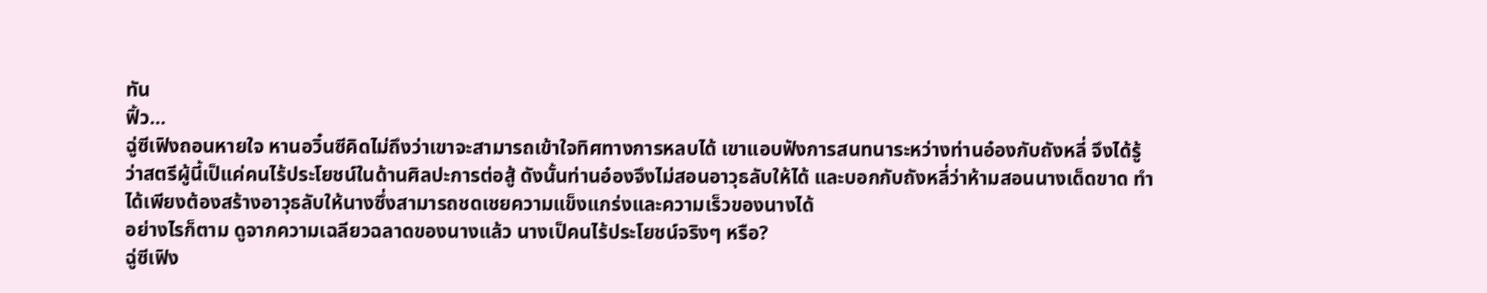ทัน
ฟิ้ว…
ฉู่ซีเฟิงถอนหายใจ หานอวิ๋นซีคิดไม่ถึงว่าเขาจะสามารถเข้าใจทิศทางการหลบได้ เขาแอบฟังการสนทนาระหว่างท่านอ๋องกับถังหลี่ จึงได้รู้ว่าสตรีผู้นี้เป็แค่คนไร้ประโยชน์ในด้านศิลปะการต่อสู้ ดังนั้นท่านอ๋องจึงไม่สอนอาวุธลับให้ได้ และบอกกับถังหลี่ว่าห้ามสอนนางเด็ดขาด ทำได้เพียงต้องสร้างอาวุธลับให้นางซึ่งสามารถชดเชยความแข็งแกร่งและความเร็วของนางได้
อย่างไรก็ตาม ดูจากความเฉลียวฉลาดของนางแล้ว นางเป็คนไร้ประโยชน์จริงๆ หรือ?
ฉู่ซีเฟิง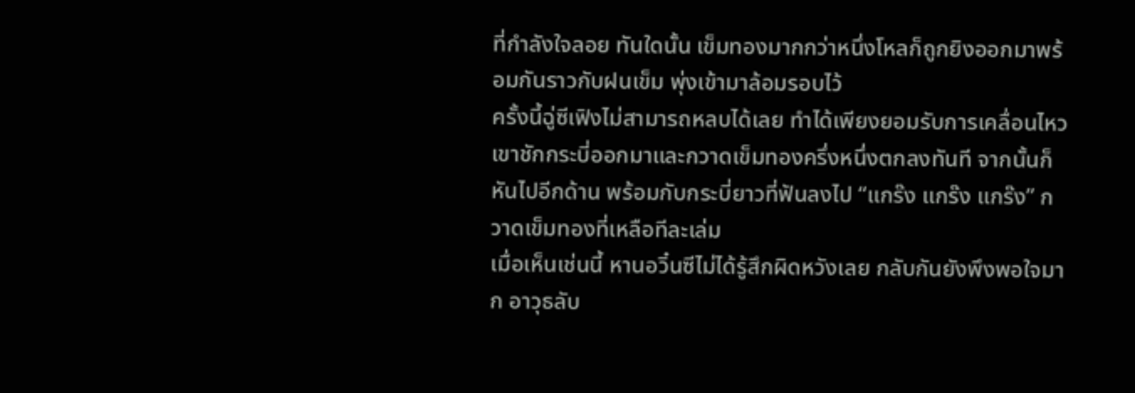ที่กำลังใจลอย ทันใดนั้น เข็มทองมากกว่าหนึ่งโหลก็ถูกยิงออกมาพร้อมกันราวกับฝนเข็ม พุ่งเข้ามาล้อมรอบไว้
ครั้งนี้ฉู่ซีเฟิงไม่สามารถหลบได้เลย ทำได้เพียงยอมรับการเคลื่อนไหว เขาชักกระบี่ออกมาและกวาดเข็มทองครึ่งหนึ่งตกลงทันที จากนั้นก็หันไปอีกด้าน พร้อมกับกระบี่ยาวที่ฟันลงไป “แกร๊ง แกร๊ง แกร๊ง” กวาดเข็มทองที่เหลือทีละเล่ม
เมื่อเห็นเช่นนี้ หานอวิ๋นซีไม่ได้รู้สึกผิดหวังเลย กลับกันยังพึงพอใจมาก อาวุธลับ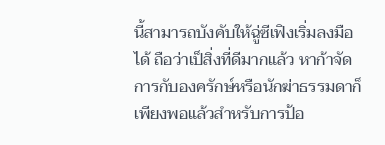นี้สามารถบังคับให้ฉู่ซีเฟิงเริ่มลงมือได้ ถือว่าเป็สิ่งที่ดีมากแล้ว หาก้าจัดการกับองครักษ์หรือนักฆ่าธรรมดาก็เพียงพอแล้วสำหรับการป้อ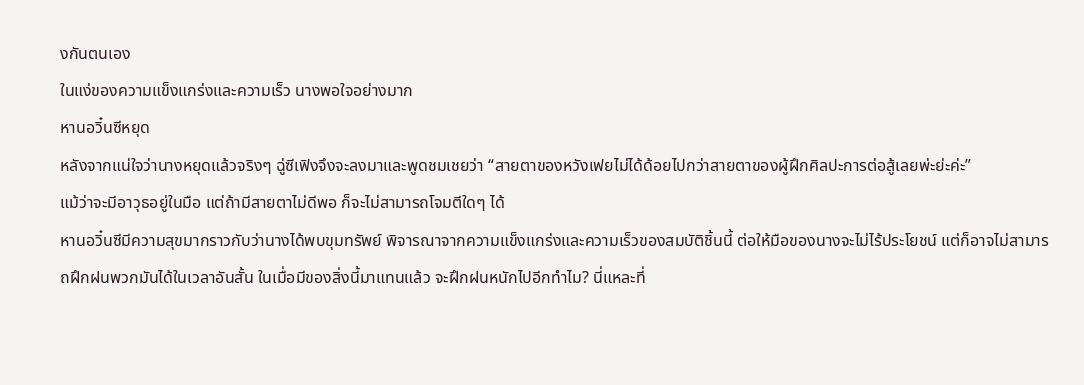งกันตนเอง
ในแง่ของความแข็งแกร่งและความเร็ว นางพอใจอย่างมาก
หานอวิ๋นซีหยุด
หลังจากแน่ใจว่านางหยุดแล้วจริงๆ ฉู่ซีเฟิงจึงจะลงมาและพูดชมเชยว่า “สายตาของหวังเฟยไม่ได้ด้อยไปกว่าสายตาของผู้ฝึกศิลปะการต่อสู้เลยพ่ะย่ะค่ะ”
แม้ว่าจะมีอาวุธอยู่ในมือ แต่ถ้ามีสายตาไม่ดีพอ ก็จะไม่สามารถโจมตีใดๆ ได้
หานอวิ๋นซีมีความสุขมากราวกับว่านางได้พบขุมทรัพย์ พิจารณาจากความแข็งแกร่งและความเร็วของสมบัติชิ้นนี้ ต่อให้มือของนางจะไม่ไร้ประโยชน์ แต่ก็อาจไม่สามารถฝึกฝนพวกมันได้ในเวลาอันสั้น ในเมื่อมีของสิ่งนี้มาแทนแล้ว จะฝึกฝนหนักไปอีกทำไม? นี่แหละที่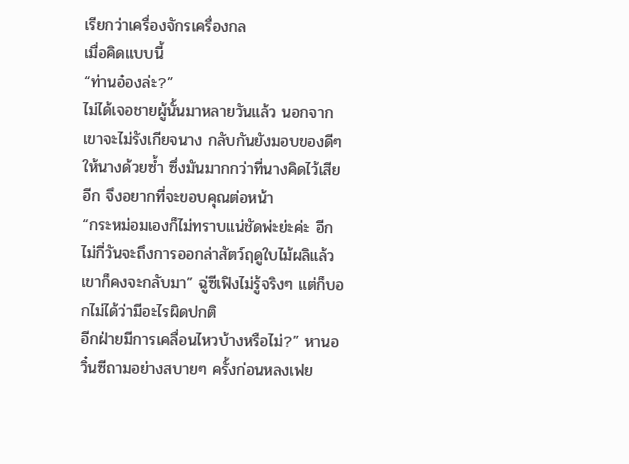เรียกว่าเครื่องจักรเครื่องกล
เมื่อคิดแบบนี้
“ท่านอ๋องล่ะ?”
ไม่ได้เจอชายผู้นั้นมาหลายวันแล้ว นอกจากเขาจะไม่รังเกียจนาง กลับกันยังมอบของดีๆ ให้นางด้วยซ้ำ ซึ่งมันมากกว่าที่นางคิดไว้เสียอีก จึงอยากที่จะขอบคุณต่อหน้า
“กระหม่อมเองก็ไม่ทราบแน่ชัดพ่ะย่ะค่ะ อีกไม่กี่วันจะถึงการออกล่าสัตว์ฤดูใบไม้ผลิแล้ว เขาก็คงจะกลับมา” ฉู่ซีเฟิงไม่รู้จริงๆ แต่ก็บอกไม่ได้ว่ามีอะไรผิดปกติ
อีกฝ่ายมีการเคลื่อนไหวบ้างหรือไม่?” หานอวิ๋นซีถามอย่างสบายๆ ครั้งก่อนหลงเฟย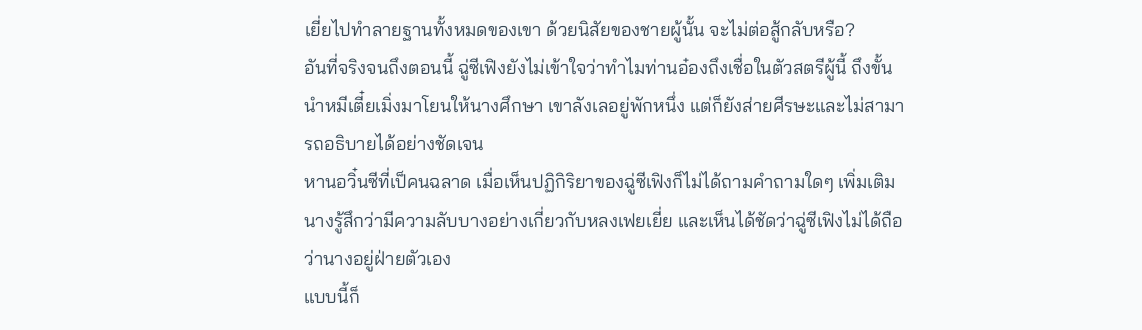เยี่ยไปทำลายฐานทั้งหมดของเขา ด้วยนิสัยของชายผู้นั้น จะไม่ต่อสู้กลับหรือ?
อันที่จริงจนถึงตอนนี้ ฉู่ซีเฟิงยังไม่เข้าใจว่าทำไมท่านอ๋องถึงเชื่อในตัวสตรีผู้นี้ ถึงขั้นนำหมีเตี๋ยเมิ่งมาโยนให้นางศึกษา เขาลังเลอยู่พักหนึ่ง แต่ก็ยังส่ายศีรษะและไม่สามารถอธิบายได้อย่างชัดเจน
หานอวิ๋นซีที่เป็คนฉลาด เมื่อเห็นปฏิกิริยาของฉู่ซีเฟิงก็ไม่ได้ถามคำถามใดๆ เพิ่มเติม นางรู้สึกว่ามีความลับบางอย่างเกี่ยวกับหลงเฟยเยี่ย และเห็นได้ชัดว่าฉู่ซีเฟิงไม่ได้ถือว่านางอยู่ฝ่ายตัวเอง
แบบนี้ก็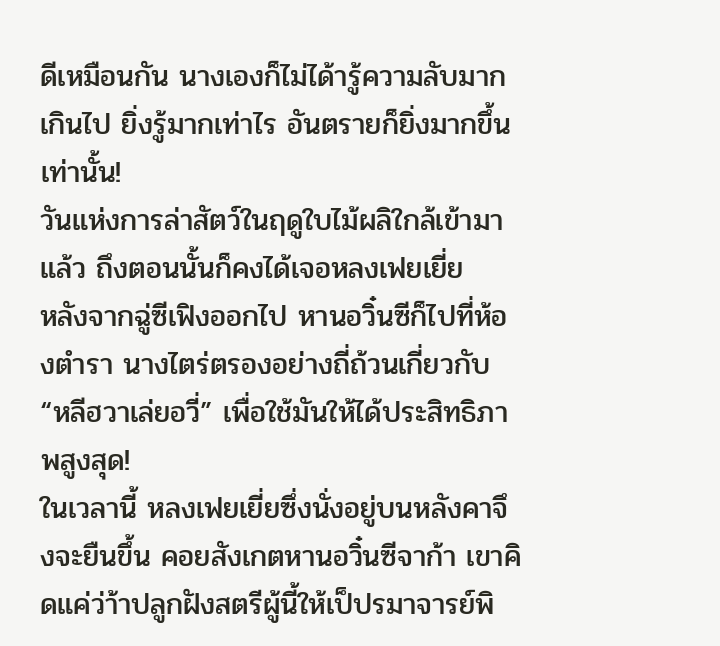ดีเหมือนกัน นางเองก็ไม่ได้ารู้ความลับมากเกินไป ยิ่งรู้มากเท่าไร อันตรายก็ยิ่งมากขึ้นเท่านั้น!
วันแห่งการล่าสัตว์ในฤดูใบไม้ผลิใกล้เข้ามาแล้ว ถึงตอนนั้นก็คงได้เจอหลงเฟยเยี่ย
หลังจากฉู่ซีเฟิงออกไป หานอวิ๋นซีก็ไปที่ห้องตำรา นางไตร่ตรองอย่างถี่ถ้วนเกี่ยวกับ “หลีฮวาเล่ยอวี่” เพื่อใช้มันให้ได้ประสิทธิภาพสูงสุด!
ในเวลานี้ หลงเฟยเยี่ยซึ่งนั่งอยู่บนหลังคาจึงจะยืนขึ้น คอยสังเกตหานอวิ๋นซีจาก้า เขาคิดแค่ว่า้าปลูกฝังสตรีผู้นี้ให้เป็ปรมาจารย์พิ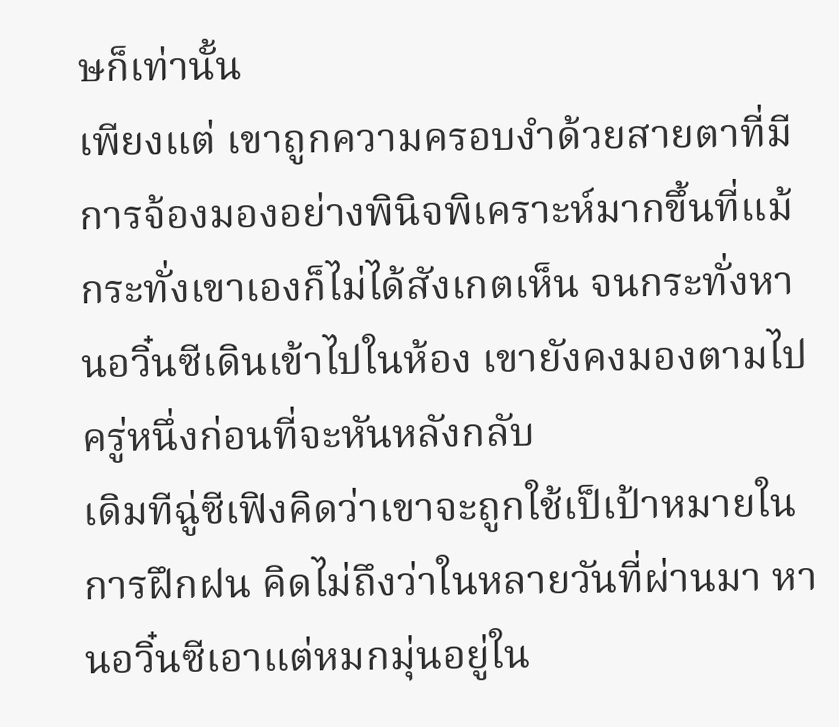ษก็เท่านั้น
เพียงแต่ เขาถูกความครอบงำด้วยสายตาที่มีการจ้องมองอย่างพินิจพิเคราะห์มากขึ้นที่แม้กระทั่งเขาเองก็ไม่ได้สังเกตเห็น จนกระทั่งหานอวิ๋นซีเดินเข้าไปในห้อง เขายังคงมองตามไป ครู่หนึ่งก่อนที่จะหันหลังกลับ
เดิมทีฉู่ซีเฟิงคิดว่าเขาจะถูกใช้เป็เป้าหมายในการฝึกฝน คิดไม่ถึงว่าในหลายวันที่ผ่านมา หานอวิ๋นซีเอาแต่หมกมุ่นอยู่ใน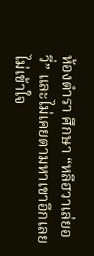ห้องตำรา ศึกษา “หลีฮวาเล่ยอวี่” และไม่เคยตามหาเขาอีกเลย
ไม่เข้าใจ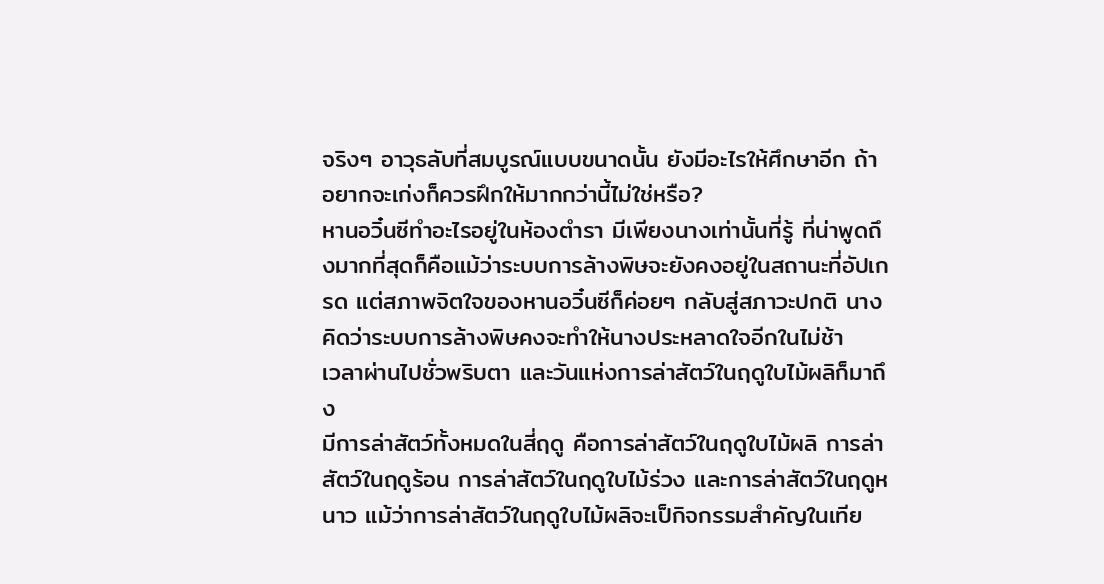จริงๆ อาวุธลับที่สมบูรณ์แบบขนาดนั้น ยังมีอะไรให้ศึกษาอีก ถ้าอยากจะเก่งก็ควรฝึกให้มากกว่านี้ไม่ใช่หรือ?
หานอวิ๋นซีทำอะไรอยู่ในห้องตำรา มีเพียงนางเท่านั้นที่รู้ ที่น่าพูดถึงมากที่สุดก็คือแม้ว่าระบบการล้างพิษจะยังคงอยู่ในสถานะที่อัปเกรด แต่สภาพจิตใจของหานอวิ๋นซีก็ค่อยๆ กลับสู่สภาวะปกติ นางคิดว่าระบบการล้างพิษคงจะทำให้นางประหลาดใจอีกในไม่ช้า
เวลาผ่านไปชั่วพริบตา และวันแห่งการล่าสัตว์ในฤดูใบไม้ผลิก็มาถึง
มีการล่าสัตว์ทั้งหมดในสี่ฤดู คือการล่าสัตว์ในฤดูใบไม้ผลิ การล่าสัตว์ในฤดูร้อน การล่าสัตว์ในฤดูใบไม้ร่วง และการล่าสัตว์ในฤดูหนาว แม้ว่าการล่าสัตว์ในฤดูใบไม้ผลิจะเป็กิจกรรมสำคัญในเทีย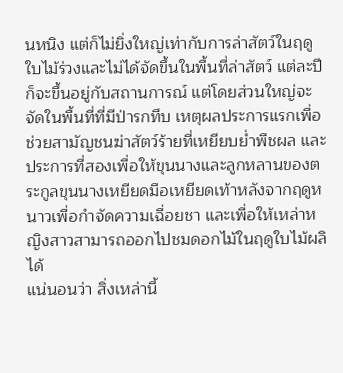นหนิง แต่ก็ไม่ยิ่งใหญ่เท่ากับการล่าสัตว์ในฤดูใบไม้ร่วงและไม่ได้จัดขึ้นในพื้นที่ล่าสัตว์ แต่ละปีก็จะขึ้นอยู่กับสถานการณ์ แต่โดยส่วนใหญ่จะจัดในพื้นที่ที่มีป่ารกทึบ เหตุผลประการแรกเพื่อช่วยสามัญชนฆ่าสัตว์ร้ายที่เหยียบย่ำพืชผล และประการที่สองเพื่อให้ขุนนางและลูกหลานของตระกูลขุนนางเหยียดมือเหยียดเท้าหลังจากฤดูหนาวเพื่อกำจัดความเฉื่อยชา และเพื่อให้เหล่าหญิงสาวสามารถออกไปชมดอกไม้ในฤดูใบไม้ผลิได้
แน่นอนว่า สิ่งเหล่านี้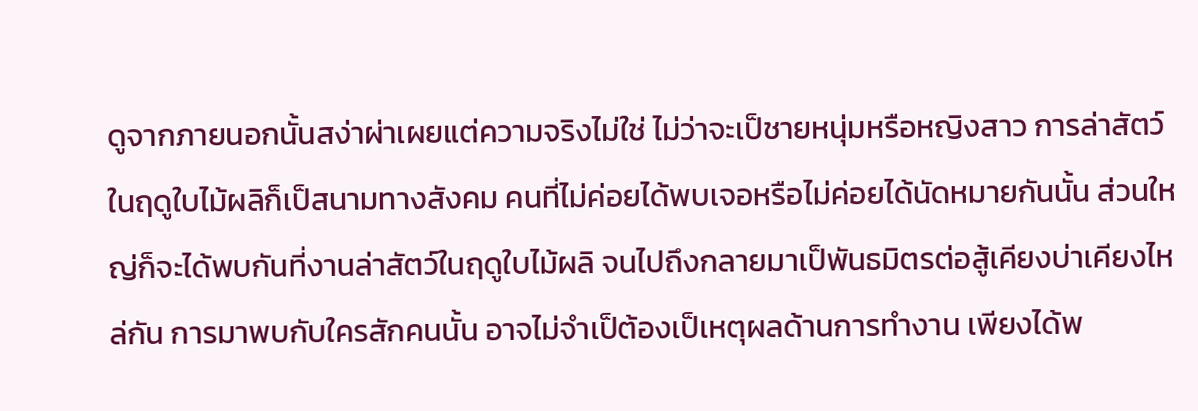ดูจากภายนอกนั้นสง่าผ่าเผยแต่ความจริงไม่ใช่ ไม่ว่าจะเป็ชายหนุ่มหรือหญิงสาว การล่าสัตว์ในฤดูใบไม้ผลิก็เป็สนามทางสังคม คนที่ไม่ค่อยได้พบเจอหรือไม่ค่อยได้นัดหมายกันนั้น ส่วนใหญ่ก็จะได้พบกันที่งานล่าสัตว์ในฤดูใบไม้ผลิ จนไปถึงกลายมาเป็พันธมิตรต่อสู้เคียงบ่าเคียงไหล่กัน การมาพบกับใครสักคนนั้น อาจไม่จำเป็ต้องเป็เหตุผลด้านการทำงาน เพียงได้พ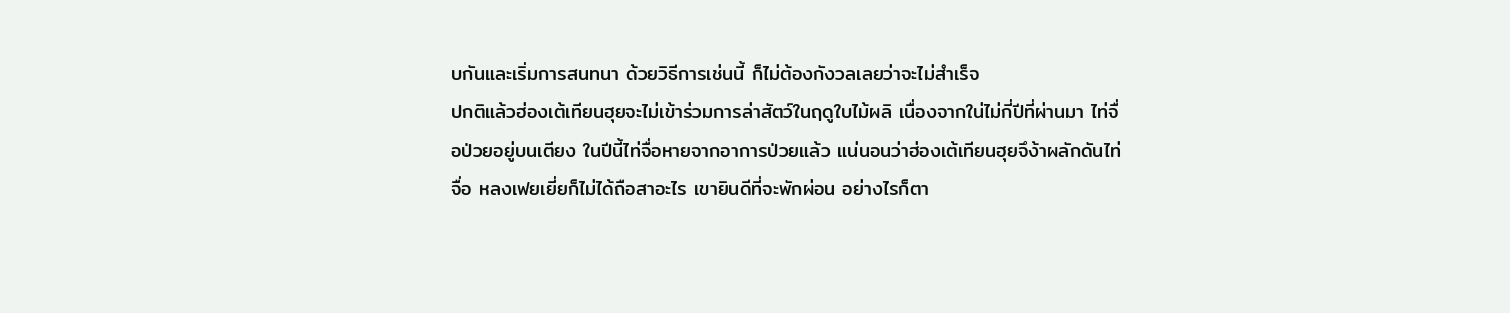บกันและเริ่มการสนทนา ด้วยวิธีการเช่นนี้ ก็ไม่ต้องกังวลเลยว่าจะไม่สำเร็จ
ปกติแล้วฮ่องเต้เทียนฮุยจะไม่เข้าร่วมการล่าสัตว์ในฤดูใบไม้ผลิ เนื่องจากใน่ไม่กี่ปีที่ผ่านมา ไท่จื่อป่วยอยู่บนเตียง ในปีนี้ไท่จื่อหายจากอาการป่วยแล้ว แน่นอนว่าฮ่องเต้เทียนฮุยจึง้าผลักดันไท่จื่อ หลงเฟยเยี่ยก็ไม่ได้ถือสาอะไร เขายินดีที่จะพักผ่อน อย่างไรก็ตา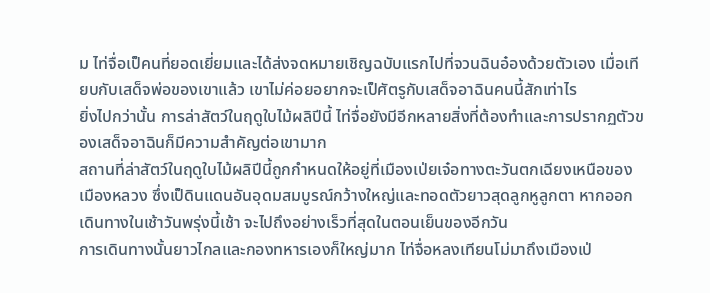ม ไท่จื่อเป็คนที่ยอดเยี่ยมและได้ส่งจดหมายเชิญฉบับแรกไปที่จวนฉินอ๋องด้วยตัวเอง เมื่อเทียบกับเสด็จพ่อของเขาแล้ว เขาไม่ค่อยอยากจะเป็ศัตรูกับเสด็จอาฉินคนนี้สักเท่าไร
ยิ่งไปกว่านั้น การล่าสัตว์ในฤดูใบไม้ผลิปีนี้ ไท่จื่อยังมีอีกหลายสิ่งที่ต้องทำและการปรากฏตัวของเสด็จอาฉินก็มีความสำคัญต่อเขามาก
สถานที่ล่าสัตว์ในฤดูใบไม้ผลิปีนี้ถูกกำหนดให้อยู่ที่เมืองเป่ยเจ๋อทางตะวันตกเฉียงเหนือของเมืองหลวง ซึ่งเป็ดินแดนอันอุดมสมบูรณ์กว้างใหญ่และทอดตัวยาวสุดลูกหูลูกตา หากออกเดินทางในเช้าวันพรุ่งนี้เช้า จะไปถึงอย่างเร็วที่สุดในตอนเย็นของอีกวัน
การเดินทางนั้นยาวไกลและกองทหารเองก็ใหญ่มาก ไท่จื่อหลงเทียนโม่มาถึงเมืองเป่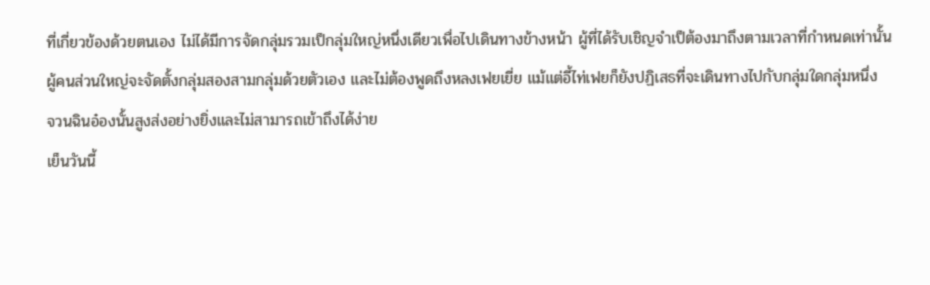ที่เกี่ยวข้องด้วยตนเอง ไม่ได้มีการจัดกลุ่มรวมเป็กลุ่มใหญ่หนึ่งเดียวเพื่อไปเดินทางข้างหน้า ผู้ที่ได้รับเชิญจำเป็ต้องมาถึงตามเวลาที่กำหนดเท่านั้น
ผู้คนส่วนใหญ่จะจัดตั้งกลุ่มสองสามกลุ่มด้วยตัวเอง และไม่ต้องพูดถึงหลงเฟยเยี่ย แม้แต่อี้ไท่เฟยก็ยังปฏิเสธที่จะเดินทางไปกับกลุ่มใดกลุ่มหนึ่ง
จวนฉินอ๋องนั้นสูงส่งอย่างยิ่งและไม่สามารถเข้าถึงได้ง่าย
เย็นวันนี้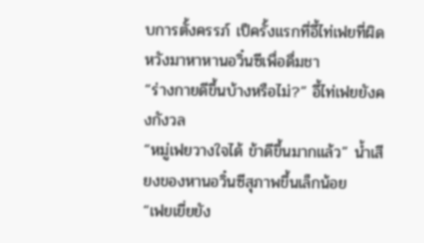บการตั้งครรภ์ เป็ครั้งแรกที่อี้ไท่เฟยที่ผิดหวังมาหาหานอวิ๋นซีเพื่อดื่มชา
“ร่างกายดีขึ้นบ้างหรือไม่?” อี้ไท่เฟยยังคงกังวล
“หมู่เฟยวางใจได้ ข้าดีขึ้นมากแล้ว” น้ำเสียงของหานอวิ๋นซีสุภาพขึ้นเล็กน้อย
“เฟยเยี่ยยัง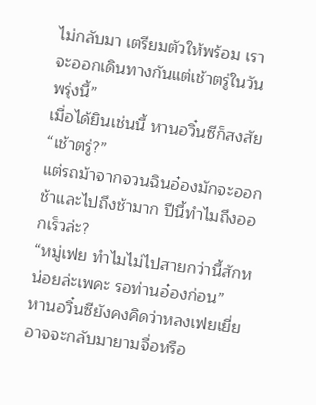ไม่กลับมา เตรียมตัวให้พร้อม เราจะออกเดินทางกันแต่เช้าตรู่ในวันพรุ่งนี้”
เมื่อได้ยินเช่นนี้ หานอวิ๋นซีก็สงสัย “เช้าตรู่?”
แต่รถม้าจากจวนฉินอ๋องมักจะออกช้าและไปถึงช้ามาก ปีนี้ทำไมถึงออกเร็วล่ะ?
“หมู่เฟย ทำไมไม่ไปสายกว่านี้สักหน่อยล่ะเพคะ รอท่านอ๋องก่อน”
หานอวิ๋นซียังคงคิดว่าหลงเฟยเยี่ยอาจจะกลับมายามจื่อหรือ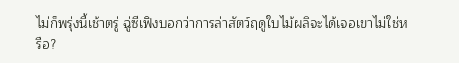ไม่ก็พรุ่งนี้เช้าตรู่ ฉู่ซีเฟิงบอกว่าการล่าสัตว์ฤดูใบไม้ผลิจะได้เจอเขาไม่ใช่หรือ?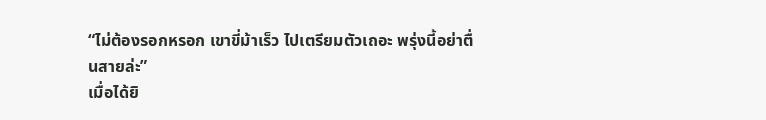“ไม่ต้องรอกหรอก เขาขี่ม้าเร็ว ไปเตรียมตัวเถอะ พรุ่งนี้อย่าตื่นสายล่ะ”
เมื่อได้ยิ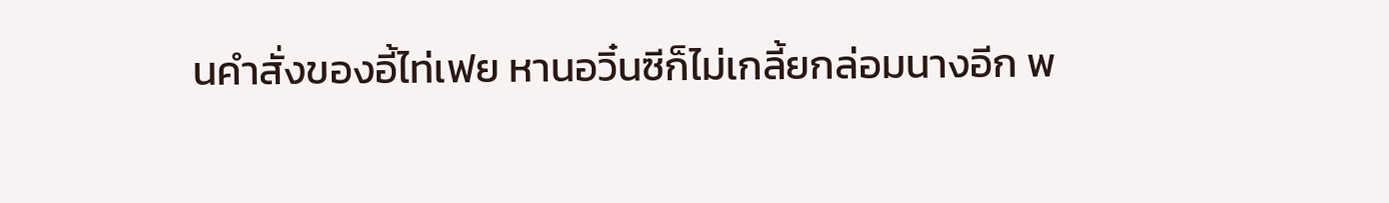นคำสั่งของอี้ไท่เฟย หานอวิ๋นซีก็ไม่เกลี้ยกล่อมนางอีก พ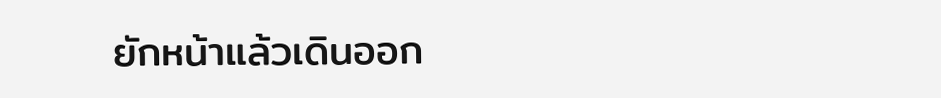ยักหน้าแล้วเดินออก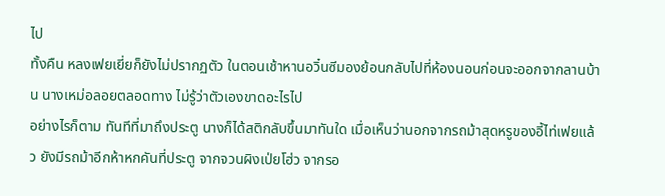ไป
ทั้งคืน หลงเฟยเยี่ยก็ยังไม่ปรากฏตัว ในตอนเช้าหานอวิ๋นซีมองย้อนกลับไปที่ห้องนอนก่อนจะออกจากลานบ้าน นางเหม่อลอยตลอดทาง ไม่รู้ว่าตัวเองขาดอะไรไป
อย่างไรก็ตาม ทันทีที่มาถึงประตู นางก็ได้สติกลับขึ้นมาทันใด เมื่อเห็นว่านอกจากรถม้าสุดหรูของอี้ไท่เฟยแล้ว ยังมีรถม้าอีกห้าหกคันที่ประตู จากจวนผิงเป่ยโฮ่ว จากรอ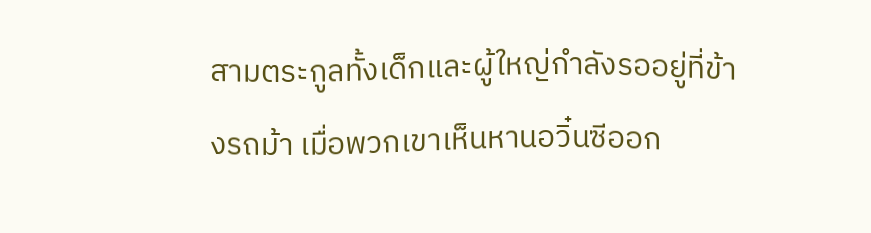สามตระกูลทั้งเด็กและผู้ใหญ่กำลังรออยู่ที่ข้างรถม้า เมื่อพวกเขาเห็นหานอวิ๋นซีออก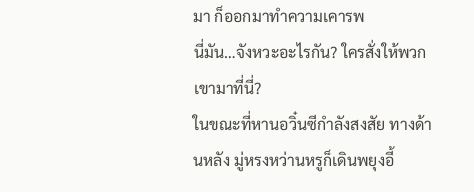มา ก็ออกมาทำความเคารพ
นี่มัน…จังหวะอะไรกัน? ใครสั่งให้พวกเขามาที่นี่?
ในขณะที่หานอวิ๋นซีกำลังสงสัย ทางด้านหลัง มู่หรงหว่านหรูก็เดินพยุงอี้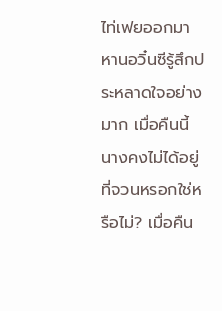ไท่เฟยออกมา หานอวิ๋นซีรู้สึกประหลาดใจอย่างมาก เมื่อคืนนี้ นางคงไม่ได้อยู่ที่จวนหรอกใช่หรือไม่? เมื่อคืน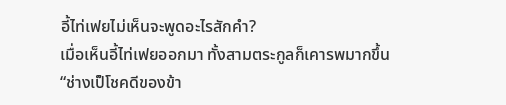อี้ไท่เฟยไม่เห็นจะพูดอะไรสักคำ?
เมื่อเห็นอี้ไท่เฟยออกมา ทั้งสามตระกูลก็เคารพมากขึ้น
“ช่างเป็โชคดีของข้า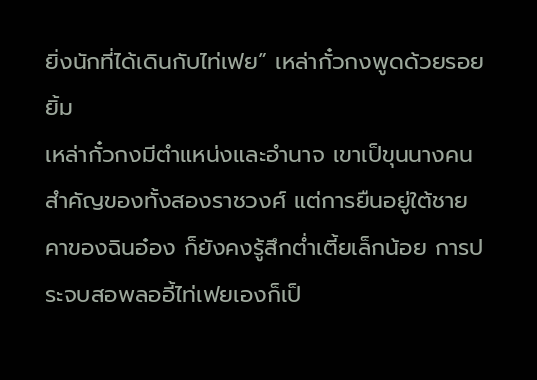ยิ่งนักที่ได้เดินกับไท่เฟย” เหล่ากั๋วกงพูดด้วยรอยยิ้ม
เหล่ากั๋วกงมีตำแหน่งและอำนาจ เขาเป็ขุนนางคนสำคัญของทั้งสองราชวงศ์ แต่การยืนอยู่ใต้ชายคาของฉินอ๋อง ก็ยังคงรู้สึกต่ำเตี้ยเล็กน้อย การประจบสอพลออี้ไท่เฟยเองก็เป็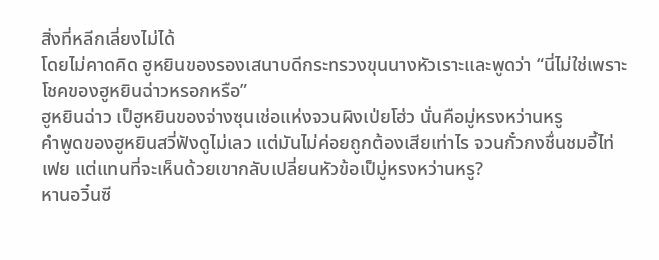สิ่งที่หลีกเลี่ยงไม่ได้
โดยไม่คาดคิด ฮูหยินของรองเสนาบดีกระทรวงขุนนางหัวเราะและพูดว่า “นี่ไม่ใช่เพราะโชคของฮูหยินฉ่าวหรอกหรือ”
ฮูหยินฉ่าว เป็ฮูหยินของจ่างซุนเช่อแห่งจวนผิงเป่ยโฮ่ว นั่นคือมู่หรงหว่านหรู
คำพูดของฮูหยินสวี่ฟังดูไม่เลว แต่มันไม่ค่อยถูกต้องเสียเท่าไร จวนกั๋วกงชื่นชมอี้ไท่เฟย แต่แทนที่จะเห็นด้วยเขากลับเปลี่ยนหัวข้อเป็มู่หรงหว่านหรู?
หานอวิ๋นซี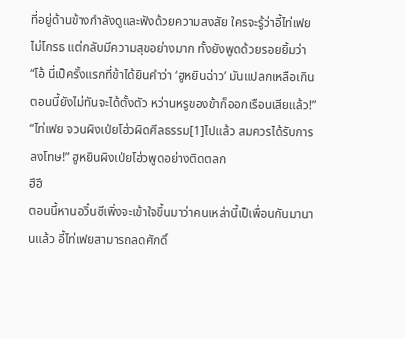ที่อยู่ด้านข้างกำลังดูและฟังด้วยความสงสัย ใครจะรู้ว่าอี้ไท่เฟยไม่โกรธ แต่กลับมีความสุขอย่างมาก ทั้งยังพูดด้วยรอยยิ้มว่า “โอ้ นี่เป็ครั้งแรกที่ข้าได้ยินคำว่า ‘ฮูหยินฉ่าว’ มันแปลกเหลือเกิน ตอนนี้ยังไม่ทันจะได้ตั้งตัว หว่านหรูของข้าก็ออกเรือนเสียแล้ว!”
“ไท่เฟย จวนผิงเป่ยโฮ่วผิดศีลธรรม[1]ไปแล้ว สมควรได้รับการลงโทษ!” ฮูหยินผิงเป่ยโฮ่วพูดอย่างติดตลก
ฮึฮึ
ตอนนี้หานอวิ๋นซีเพิ่งจะเข้าใจขึ้นมาว่าคนเหล่านี้เป็เพื่อนกันมานานแล้ว อี้ไท่เฟยสามารถลดศักดิ์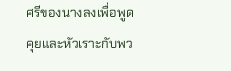ศรีของนางลงเพื่อพูดคุยและหัวเราะกับพว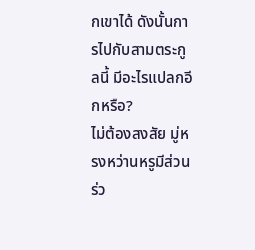กเขาได้ ดังนั้นการไปกับสามตระกูลนี้ มีอะไรแปลกอีกหรือ?
ไม่ต้องสงสัย มู่หรงหว่านหรูมีส่วนร่ว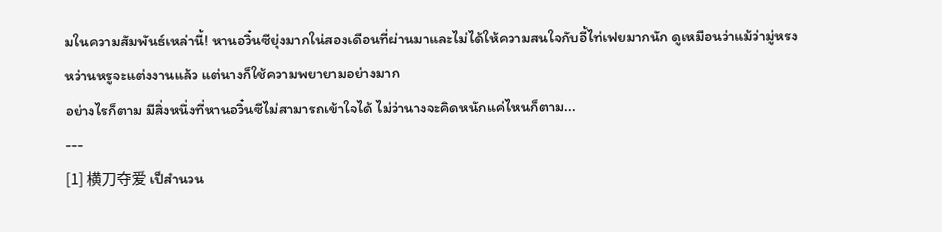มในความสัมพันธ์เหล่านี้! หานอวิ๋นซียุ่งมากใน่สองเดือนที่ผ่านมาและไม่ได้ให้ความสนใจกับอี้ไท่เฟยมากนัก ดูเหมือนว่าแม้ว่ามู่หรงหว่านหรูจะแต่งงานแล้ว แต่นางก็ใช้ความพยายามอย่างมาก
อย่างไรก็ตาม มีสิ่งหนึ่งที่หานอวิ๋นซีไม่สามารถเข้าใจได้ ไม่ว่านางจะคิดหนักแค่ไหนก็ตาม...
---
[1] 横刀夺爱 เป็สำนวน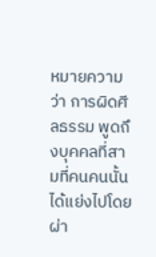หมายความว่า การผิดศีลธรรม พูดถึงบุคคลที่สามที่คนคนนั้นได้แย่งไปโดยผ่า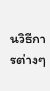นวิธีการต่างๆ